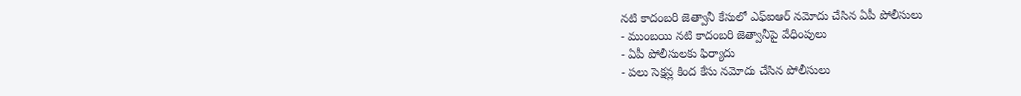నటి కాదంబరి జెత్వానీ కేసులో ఎఫ్ఐఆర్ నమోదు చేసిన ఏపీ పోలీసులు
- ముంబయి నటి కాదంబరి జెత్వానీపై వేధింపులు
- ఏపీ పోలీసులకు ఫిర్యాదు
- పలు సెక్షన్ల కింద కేసు నమోదు చేసిన పోలీసులు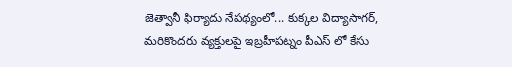జెత్వానీ ఫిర్యాదు నేపథ్యంలో... కుక్కల విద్యాసాగర్, మరికొందరు వ్యక్తులపై ఇబ్రహీపట్నం పీఎస్ లో కేసు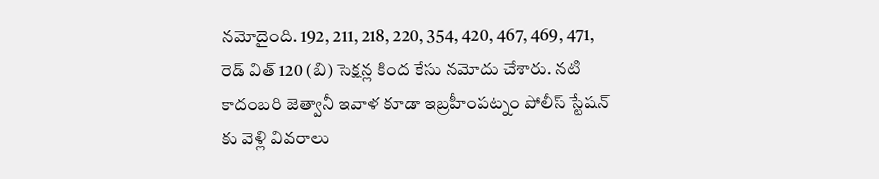నమోదైంది. 192, 211, 218, 220, 354, 420, 467, 469, 471, రెడ్ విత్ 120 (బి) సెక్షన్ల కింద కేసు నమోదు చేశారు. నటి కాదంబరి జెత్వానీ ఇవాళ కూడా ఇబ్రహీంపట్నం పోలీస్ స్టేషన్ కు వెళ్లి వివరాలు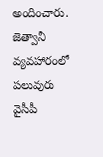అందించారు.
జెత్వానీ వ్యవహారంలో పలువురు వైసీపీ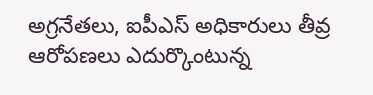అగ్రనేతలు, ఐపీఎస్ అధికారులు తీవ్ర ఆరోపణలు ఎదుర్కొంటున్న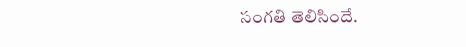సంగతి తెలిసిందే.